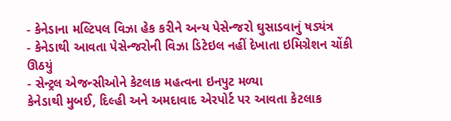- કેનેડાના મલ્ટિપલ વિઝા હેક કરીને અન્ય પેસેન્જરો ઘુસાડવાનું ષડ્યંત્ર
- કેનેડાથી આવતા પેસેન્જરોની વિઝા ડિટેઇલ નહીં દેખાતા ઇમિગ્રેશન ચોંકી ઊઠયું
- સેન્ટ્રલ એજન્સીઓને કેટલાક મહત્વના ઇનપુટ મળ્યા
કેનેડાથી મુબઈ, દિલ્હી અને અમદાવાદ એરપોર્ટ પર આવતા કેટલાક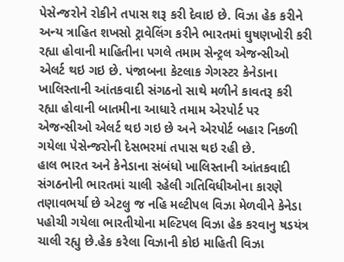પેસેન્જરોને રોકીને તપાસ શરૂ કરી દેવાઇ છે. વિઝા હેક કરીને અન્ય ત્રાહિત શખસો ટ્રાવેલિંગ કરીને ભારતમાં ઘુષણખોરી કરી રહ્યા હોવાની માહિતીના પગલે તમામ સેન્ટ્રલ એજન્સીઓ એલર્ટ થઇ ગઇ છે. પંજાબના કેટલાક ગેગસ્ટર કેનેડાના ખાલિસ્તાની આંતકવાદી સંગઠનો સાથે મળીને કાવતરૂ કરી રહ્યા હોવાની બાતમીના આધારે તમામ એરપોર્ટ પર એજન્સીઓ એલર્ટ થઇ ગઇ છે અને એરપોર્ટ બહાર નિકળી ગયેલા પેસેન્જરોની દેસભરમાં તપાસ થઇ રહી છે.
હાલ ભારત અને કેનેડાના સંબંધો ખાલિસ્તાની આંતકવાદી સંગઠનોની ભારતમાં ચાલી રહેલી ગતિવિધીઓના કારણે તણાવભર્યા છે એટલુ જ નહિ મલ્ટીપલ વિઝા મેળવીને કેનેડા પહોચી ગયેલા ભારતીયોના મલ્ટિપલ વિઝા હેક કરવાનુ ષડયંત્ર ચાલી રહ્યુ છે.હેક કરેલા વિઝાની કોઇ માહિતી વિઝા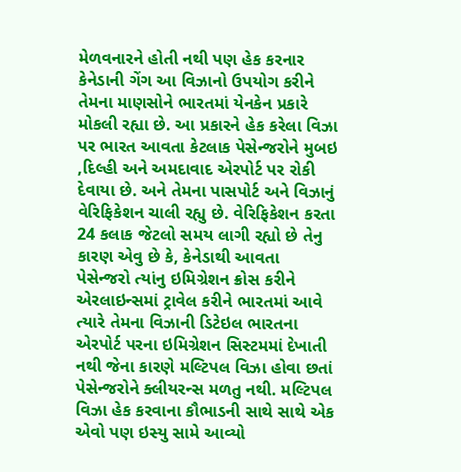મેળવનારને હોતી નથી પણ હેક કરનાર કેનેડાની ગેંગ આ વિઝાનો ઉપયોગ કરીને તેમના માણસોને ભારતમાં યેનકેન પ્રકારે મોકલી રહ્યા છે. આ પ્રકારને હેક કરેલા વિઝા પર ભારત આવતા કેટલાક પેસેન્જરોને મુબઇ ,દિલ્હી અને અમદાવાદ એરપોર્ટ પર રોકી દેવાયા છે. અને તેમના પાસપોર્ટ અને વિઝાનું વેરિફિકેશન ચાલી રહ્યુ છે. વેરિફિકેશન કરતા 24 કલાક જેટલો સમય લાગી રહ્યો છે તેનુ કારણ એવુ છે કે, કેનેડાથી આવતા પેસેન્જરો ત્યાંનુ ઇમિગ્રેશન ક્રોસ કરીને એરલાઇન્સમાં ટ્રાવેલ કરીને ભારતમાં આવે ત્યારે તેમના વિઝાની ડિટેઇલ ભારતના એરપોર્ટ પરના ઇમિગ્રેશન સિસ્ટમમાં દેખાતી નથી જેના કારણે મલ્ટિપલ વિઝા હોવા છતાં પેસેન્જરોને ક્લીયરન્સ મળતુ નથી. મલ્ટિપલ વિઝા હેક કરવાના કૌભાડની સાથે સાથે એક એવો પણ ઇસ્યુ સામે આવ્યો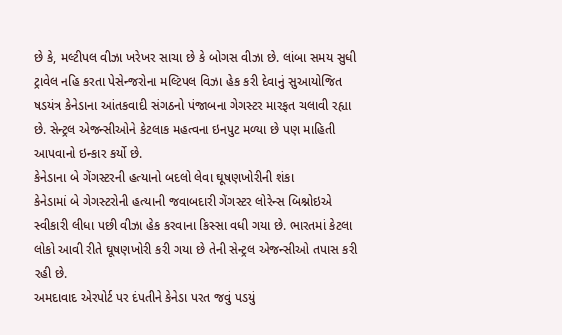છે કે, મલ્ટીપલ વીઝા ખરેખર સાચા છે કે બોગસ વીઝા છે. લાંબા સમય સુધી ટ્રાવેલ નહિ કરતા પેસેન્જરોના મલ્ટિપલ વિઝા હેક કરી દેવાનું સુઆયોજિત ષડયંત્ર કેનેડાના આંતકવાદી સંગઠનો પંજાબના ગેગસ્ટર મારફત ચલાવી રહ્યા છે. સેન્ટ્રલ એજન્સીઓને કેટલાક મહત્વના ઇનપુટ મળ્યા છે પણ માહિતી આપવાનો ઇન્કાર કર્યો છે.
કેનેડાના બે ગેંગસ્ટરની હત્યાનો બદલો લેવા ઘૂષણખોરીની શંકા
કેનેડામાં બે ગેગસ્ટરોની હત્યાની જવાબદારી ગેંગસ્ટર લોરેન્સ બિશ્નોઇએ સ્વીકારી લીધા પછી વીઝા હેક કરવાના કિસ્સા વધી ગયા છે. ભારતમાં કેટલા લોકો આવી રીતે ઘૂષણખોરી કરી ગયા છે તેની સેન્ટ્રલ એજન્સીઓ તપાસ કરી રહી છે.
અમદાવાદ એરપોર્ટ પર દંપતીને કેનેડા પરત જવું પડયું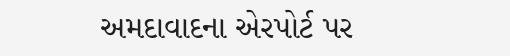અમદાવાદના એરપોર્ટ પર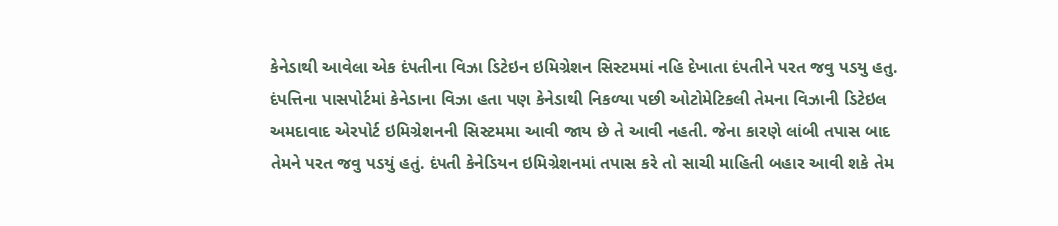કેનેડાથી આવેલા એક દંપતીના વિઝા ડિટેઇન ઇમિગ્રેશન સિસ્ટમમાં નહિ દેખાતા દંપતીને પરત જવુ પડયુ હતુ. દંપત્તિના પાસપોર્ટમાં કેનેડાના વિઝા હતા પણ કેનેડાથી નિકળ્યા પછી ઓટોમેટિકલી તેમના વિઝાની ડિટેઇલ અમદાવાદ એરપોર્ટ ઇમિગ્રેશનની સિસ્ટમમા આવી જાય છે તે આવી નહતી. જેના કારણે લાંબી તપાસ બાદ તેમને પરત જવુ પડયું હતું. દંપતી કેનેડિયન ઇમિગ્રેશનમાં તપાસ કરે તો સાચી માહિતી બહાર આવી શકે તેમ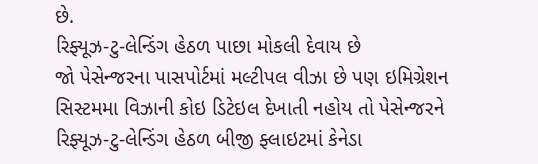છે.
રિફ્યૂઝ-ટુ-લેન્ડિંગ હેઠળ પાછા મોકલી દેવાય છે
જો પેસેન્જરના પાસપોર્ટમાં મલ્ટીપલ વીઝા છે પણ ઇમિગ્રેશન સિસ્ટમમા વિઝાની કોઇ ડિટેઇલ દેખાતી નહોય તો પેસેન્જરને રિફ્યૂઝ-ટુ-લેન્ડિંગ હેઠળ બીજી ફ્લાઇટમાં કેનેડા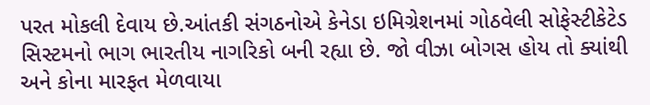પરત મોકલી દેવાય છે.આંતકી સંગઠનોએ કેનેડા ઇમિગ્રેશનમાં ગોઠવેલી સોફેસ્ટીકેટેડ સિસ્ટમનો ભાગ ભારતીય નાગરિકો બની રહ્યા છે. જો વીઝા બોગસ હોય તો ક્યાંથી અને કોના મારફત મેળવાયા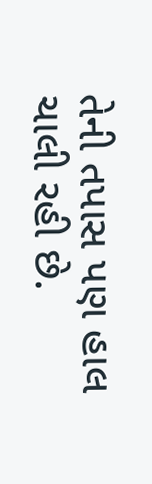તેની તપાસ પણ હાલ ચાલી રહી છે.